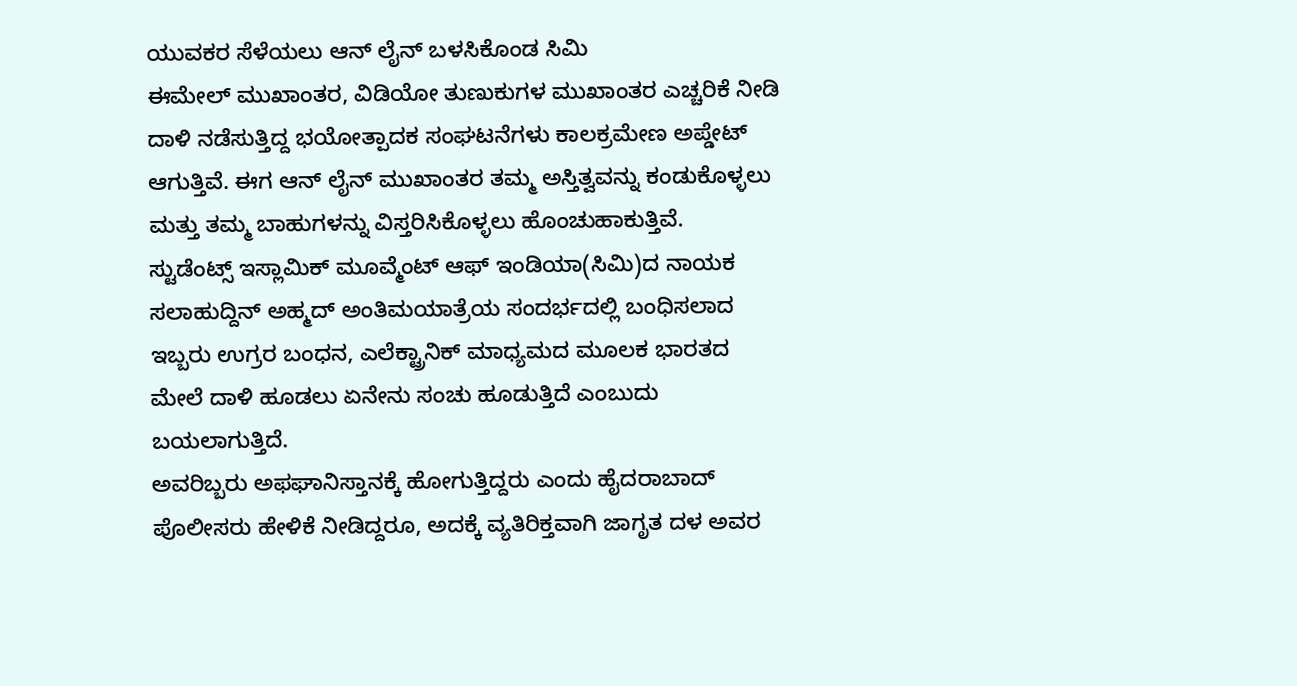ಯುವಕರ ಸೆಳೆಯಲು ಆನ್ ಲೈನ್ ಬಳಸಿಕೊಂಡ ಸಿಮಿ
ಈಮೇಲ್ ಮುಖಾಂತರ, ವಿಡಿಯೋ ತುಣುಕುಗಳ ಮುಖಾಂತರ ಎಚ್ಚರಿಕೆ ನೀಡಿ ದಾಳಿ ನಡೆಸುತ್ತಿದ್ದ ಭಯೋತ್ಪಾದಕ ಸಂಘಟನೆಗಳು ಕಾಲಕ್ರಮೇಣ ಅಪ್ಡೇಟ್ ಆಗುತ್ತಿವೆ. ಈಗ ಆನ್ ಲೈನ್ ಮುಖಾಂತರ ತಮ್ಮ ಅಸ್ತಿತ್ವವನ್ನು ಕಂಡುಕೊಳ್ಳಲು ಮತ್ತು ತಮ್ಮ ಬಾಹುಗಳನ್ನು ವಿಸ್ತರಿಸಿಕೊಳ್ಳಲು ಹೊಂಚುಹಾಕುತ್ತಿವೆ.
ಸ್ಟುಡೆಂಟ್ಸ್ ಇಸ್ಲಾಮಿಕ್ ಮೂವ್ಮೆಂಟ್ ಆಫ್ ಇಂಡಿಯಾ(ಸಿಮಿ)ದ ನಾಯಕ ಸಲಾಹುದ್ದಿನ್ ಅಹ್ಮದ್ ಅಂತಿಮಯಾತ್ರೆಯ ಸಂದರ್ಭದಲ್ಲಿ ಬಂಧಿಸಲಾದ ಇಬ್ಬರು ಉಗ್ರರ ಬಂಧನ, ಎಲೆಕ್ಟ್ರಾನಿಕ್ ಮಾಧ್ಯಮದ ಮೂಲಕ ಭಾರತದ ಮೇಲೆ ದಾಳಿ ಹೂಡಲು ಏನೇನು ಸಂಚು ಹೂಡುತ್ತಿದೆ ಎಂಬುದು ಬಯಲಾಗುತ್ತಿದೆ.
ಅವರಿಬ್ಬರು ಅಫಘಾನಿಸ್ತಾನಕ್ಕೆ ಹೋಗುತ್ತಿದ್ದರು ಎಂದು ಹೈದರಾಬಾದ್ ಪೊಲೀಸರು ಹೇಳಿಕೆ ನೀಡಿದ್ದರೂ, ಅದಕ್ಕೆ ವ್ಯತಿರಿಕ್ತವಾಗಿ ಜಾಗೃತ ದಳ ಅವರ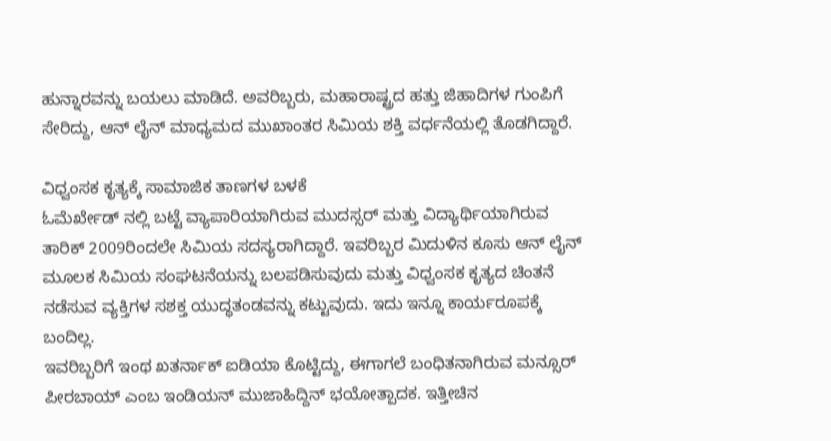ಹುನ್ನಾರವನ್ನು ಬಯಲು ಮಾಡಿದೆ. ಅವರಿಬ್ಬರು, ಮಹಾರಾಷ್ಟ್ರದ ಹತ್ತು ಜಿಹಾದಿಗಳ ಗುಂಪಿಗೆ ಸೇರಿದ್ದು, ಆನ್ ಲೈನ್ ಮಾಧ್ಯಮದ ಮುಖಾಂತರ ಸಿಮಿಯ ಶಕ್ತಿ ವರ್ಧನೆಯಲ್ಲಿ ತೊಡಗಿದ್ದಾರೆ.

ವಿಧ್ವಂಸಕ ಕೃತ್ಯಕ್ಕೆ ಸಾಮಾಜಿಕ ತಾಣಗಳ ಬಳಕೆ
ಓಮೆರ್ಖೇಡ್ ನಲ್ಲಿ ಬಟ್ಟೆ ವ್ಯಾಪಾರಿಯಾಗಿರುವ ಮುದಸ್ಸರ್ ಮತ್ತು ವಿದ್ಯಾರ್ಥಿಯಾಗಿರುವ ತಾರಿಕ್ 2009ರಿಂದಲೇ ಸಿಮಿಯ ಸದಸ್ಯರಾಗಿದ್ದಾರೆ. ಇವರಿಬ್ಬರ ಮಿದುಳಿನ ಕೂಸು ಆನ್ ಲೈನ್ ಮೂಲಕ ಸಿಮಿಯ ಸಂಘಟನೆಯನ್ನು ಬಲಪಡಿಸುವುದು ಮತ್ತು ವಿಧ್ವಂಸಕ ಕೃತ್ಯದ ಚಿಂತನೆ ನಡೆಸುವ ವ್ಯಕ್ತಿಗಳ ಸಶಕ್ತ ಯುದ್ಧತಂಡವನ್ನು ಕಟ್ಟುವುದು. ಇದು ಇನ್ನೂ ಕಾರ್ಯರೂಪಕ್ಕೆ ಬಂದಿಲ್ಲ.
ಇವರಿಬ್ಬರಿಗೆ ಇಂಥ ಖತರ್ನಾಕ್ ಐಡಿಯಾ ಕೊಟ್ಟಿದ್ದು, ಈಗಾಗಲೆ ಬಂಧಿತನಾಗಿರುವ ಮನ್ಸೂರ್ ಪೀರಬಾಯ್ ಎಂಬ ಇಂಡಿಯನ್ ಮುಜಾಹಿದ್ದಿನ್ ಭಯೋತ್ಪಾದಕ. ಇತ್ತೀಚಿನ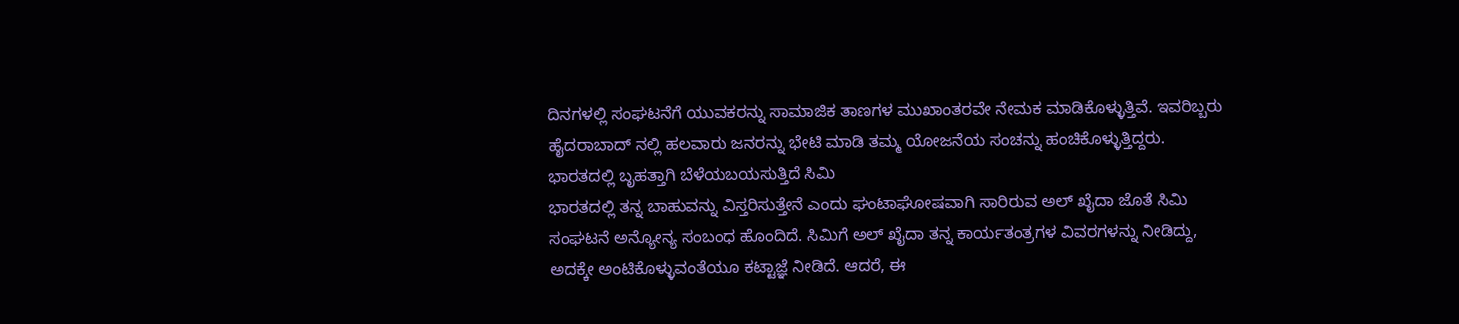ದಿನಗಳಲ್ಲಿ ಸಂಘಟನೆಗೆ ಯುವಕರನ್ನು ಸಾಮಾಜಿಕ ತಾಣಗಳ ಮುಖಾಂತರವೇ ನೇಮಕ ಮಾಡಿಕೊಳ್ಳುತ್ತಿವೆ. ಇವರಿಬ್ಬರು ಹೈದರಾಬಾದ್ ನಲ್ಲಿ ಹಲವಾರು ಜನರನ್ನು ಭೇಟಿ ಮಾಡಿ ತಮ್ಮ ಯೋಜನೆಯ ಸಂಚನ್ನು ಹಂಚಿಕೊಳ್ಳುತ್ತಿದ್ದರು.
ಭಾರತದಲ್ಲಿ ಬೃಹತ್ತಾಗಿ ಬೆಳೆಯಬಯಸುತ್ತಿದೆ ಸಿಮಿ
ಭಾರತದಲ್ಲಿ ತನ್ನ ಬಾಹುವನ್ನು ವಿಸ್ತರಿಸುತ್ತೇನೆ ಎಂದು ಘಂಟಾಘೋಷವಾಗಿ ಸಾರಿರುವ ಅಲ್ ಖೈದಾ ಜೊತೆ ಸಿಮಿ ಸಂಘಟನೆ ಅನ್ಯೋನ್ಯ ಸಂಬಂಧ ಹೊಂದಿದೆ. ಸಿಮಿಗೆ ಅಲ್ ಖೈದಾ ತನ್ನ ಕಾರ್ಯತಂತ್ರಗಳ ವಿವರಗಳನ್ನು ನೀಡಿದ್ದು, ಅದಕ್ಕೇ ಅಂಟಿಕೊಳ್ಳುವಂತೆಯೂ ಕಟ್ಟಾಜ್ಞೆ ನೀಡಿದೆ. ಆದರೆ, ಈ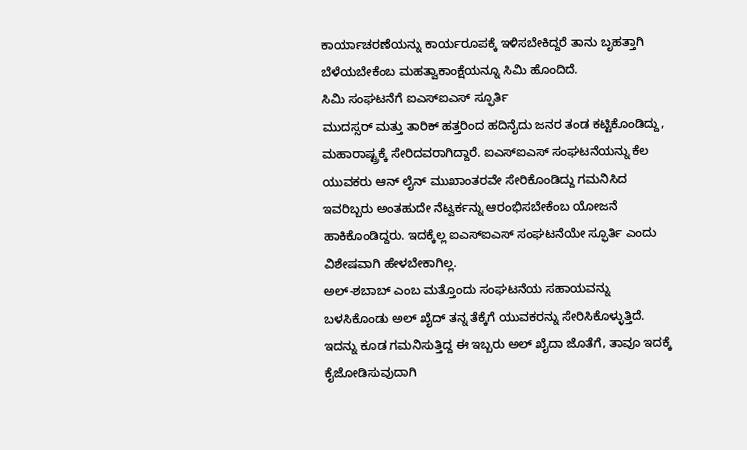ಕಾರ್ಯಾಚರಣೆಯನ್ನು ಕಾರ್ಯರೂಪಕ್ಕೆ ಇಳಿಸಬೇಕಿದ್ದರೆ ತಾನು ಬೃಹತ್ತಾಗಿ ಬೆಳೆಯಬೇಕೆಂಬ ಮಹತ್ವಾಕಾಂಕ್ಷೆಯನ್ನೂ ಸಿಮಿ ಹೊಂದಿದೆ.
ಸಿಮಿ ಸಂಘಟನೆಗೆ ಐಎಸ್ಐಎಸ್ ಸ್ಫೂರ್ತಿ
ಮುದಸ್ಸರ್ ಮತ್ತು ತಾರಿಕ್ ಹತ್ತರಿಂದ ಹದಿನೈದು ಜನರ ತಂಡ ಕಟ್ಟಿಕೊಂಡಿದ್ದು, ಮಹಾರಾಷ್ಟ್ರಕ್ಕೆ ಸೇರಿದವರಾಗಿದ್ದಾರೆ. ಐಎಸ್ಐಎಸ್ ಸಂಘಟನೆಯನ್ನು ಕೆಲ ಯುವಕರು ಆನ್ ಲೈನ್ ಮುಖಾಂತರವೇ ಸೇರಿಕೊಂಡಿದ್ದು ಗಮನಿಸಿದ ಇವರಿಬ್ಬರು ಅಂತಹುದೇ ನೆಟ್ವರ್ಕನ್ನು ಆರಂಭಿಸಬೇಕೆಂಬ ಯೋಜನೆ ಹಾಕಿಕೊಂಡಿದ್ದರು. ಇದಕ್ಕೆಲ್ಲ ಐಎಸ್ಐಎಸ್ ಸಂಘಟನೆಯೇ ಸ್ಫೂರ್ತಿ ಎಂದು ವಿಶೇಷವಾಗಿ ಹೇಳಬೇಕಾಗಿಲ್ಲ.
ಅಲ್-ಶಬಾಬ್ ಎಂಬ ಮತ್ತೊಂದು ಸಂಘಟನೆಯ ಸಹಾಯವನ್ನು ಬಳಸಿಕೊಂಡು ಅಲ್ ಖೈದ್ ತನ್ನ ತೆಕ್ಕೆಗೆ ಯುವಕರನ್ನು ಸೇರಿಸಿಕೊಳ್ಳುತ್ತಿದೆ. ಇದನ್ನು ಕೂಡ ಗಮನಿಸುತ್ತಿದ್ದ ಈ ಇಬ್ಬರು ಅಲ್ ಖೈದಾ ಜೊತೆಗೆ, ತಾವೂ ಇದಕ್ಕೆ ಕೈಜೋಡಿಸುವುದಾಗಿ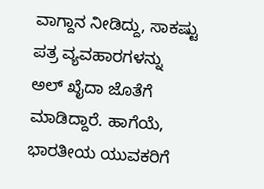ವಾಗ್ದಾನ ನೀಡಿದ್ದು, ಸಾಕಷ್ಟು ಪತ್ರ ವ್ಯವಹಾರಗಳನ್ನು ಅಲ್ ಖೈದಾ ಜೊತೆಗೆ ಮಾಡಿದ್ದಾರೆ. ಹಾಗೆಯೆ, ಭಾರತೀಯ ಯುವಕರಿಗೆ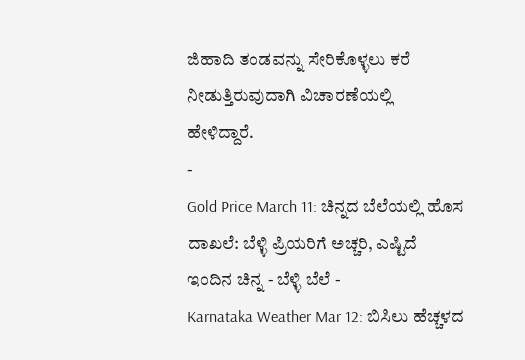ಜಿಹಾದಿ ತಂಡವನ್ನು ಸೇರಿಕೊಳ್ಳಲು ಕರೆ ನೀಡುತ್ತಿರುವುದಾಗಿ ವಿಚಾರಣೆಯಲ್ಲಿ ಹೇಳಿದ್ದಾರೆ.
-
Gold Price March 11: ಚಿನ್ನದ ಬೆಲೆಯಲ್ಲಿ ಹೊಸ ದಾಖಲೆ: ಬೆಳ್ಳಿ ಪ್ರಿಯರಿಗೆ ಅಚ್ಚರಿ, ಎಷ್ಟಿದೆ ಇಂದಿನ ಚಿನ್ನ - ಬೆಳ್ಳಿ ಬೆಲೆ -
Karnataka Weather Mar 12: ಬಿಸಿಲು ಹೆಚ್ಚಳದ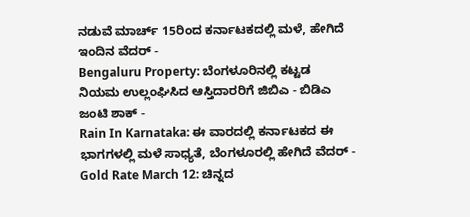ನಡುವೆ ಮಾರ್ಚ್ 15ರಿಂದ ಕರ್ನಾಟಕದಲ್ಲಿ ಮಳೆ, ಹೇಗಿದೆ ಇಂದಿನ ವೆದರ್ -
Bengaluru Property: ಬೆಂಗಳೂರಿನಲ್ಲಿ ಕಟ್ಟಡ ನಿಯಮ ಉಲ್ಲಂಘಿಸಿದ ಆಸ್ತಿದಾರರಿಗೆ ಜಿಬಿಎ - ಬಿಡಿಎ ಜಂಟಿ ಶಾಕ್ -
Rain In Karnataka: ಈ ವಾರದಲ್ಲಿ ಕರ್ನಾಟಕದ ಈ ಭಾಗಗಳಲ್ಲಿ ಮಳೆ ಸಾಧ್ಯತೆ, ಬೆಂಗಳೂರಲ್ಲಿ ಹೇಗಿದೆ ವೆದರ್ -
Gold Rate March 12: ಚಿನ್ನದ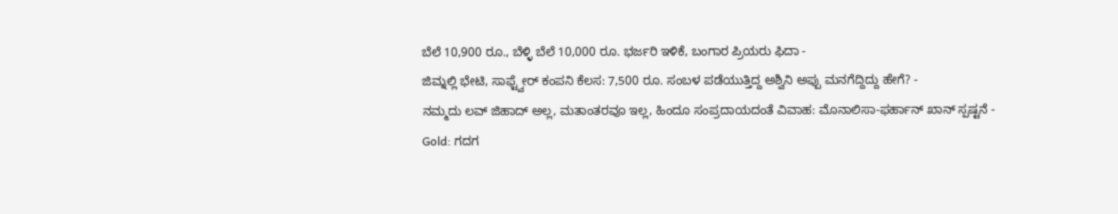ಬೆಲೆ 10,900 ರೂ., ಬೆಳ್ಳಿ ಬೆಲೆ 10,000 ರೂ. ಭರ್ಜರಿ ಇಳಿಕೆ, ಬಂಗಾರ ಪ್ರಿಯರು ಫಿದಾ -
ಜಿಮ್ನಲ್ಲಿ ಭೇಟಿ, ಸಾಫ್ಟ್ವೇರ್ ಕಂಪನಿ ಕೆಲಸ: 7,500 ರೂ. ಸಂಬಳ ಪಡೆಯುತ್ತಿದ್ದ ಅಶ್ವಿನಿ ಅಪ್ಪು ಮನಗೆದ್ದಿದ್ದು ಹೇಗೆ? -
ನಮ್ಮದು ಲವ್ ಜಿಹಾದ್ ಅಲ್ಲ, ಮತಾಂತರವೂ ಇಲ್ಲ, ಹಿಂದೂ ಸಂಪ್ರದಾಯದಂತೆ ವಿವಾಹ: ಮೊನಾಲಿಸಾ-ಫರ್ಹಾನ್ ಖಾನ್ ಸ್ಪಷ್ಟನೆ -
Gold: ಗದಗ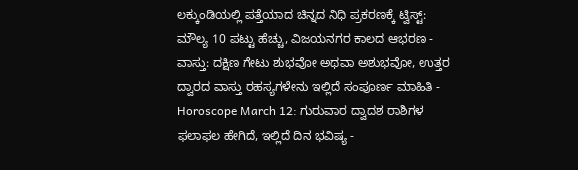ಲಕ್ಕುಂಡಿಯಲ್ಲಿ ಪತ್ತೆಯಾದ ಚಿನ್ನದ ನಿಧಿ ಪ್ರಕರಣಕ್ಕೆ ಟ್ವಿಸ್ಟ್: ಮೌಲ್ಯ 10 ಪಟ್ಟು ಹೆಚ್ಚು, ವಿಜಯನಗರ ಕಾಲದ ಆಭರಣ -
ವಾಸ್ತು: ದಕ್ಷಿಣ ಗೇಟು ಶುಭವೋ ಅಥವಾ ಅಶುಭವೋ, ಉತ್ತರ ದ್ವಾರದ ವಾಸ್ತು ರಹಸ್ಯಗಳೇನು ಇಲ್ಲಿದೆ ಸಂಪೂರ್ಣ ಮಾಹಿತಿ -
Horoscope March 12: ಗುರುವಾರ ದ್ವಾದಶ ರಾಶಿಗಳ ಫಲಾಫಲ ಹೇಗಿದೆ, ಇಲ್ಲಿದೆ ದಿನ ಭವಿಷ್ಯ -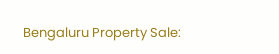Bengaluru Property Sale: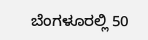ಬೆಂಗಳೂರಲ್ಲಿ 50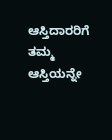ಆಸ್ತಿದಾರರಿಗೆ ತಮ್ಮ ಆಸ್ತಿಯನ್ನೇ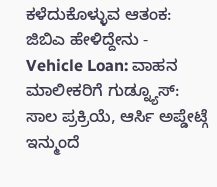ಕಳೆದುಕೊಳ್ಳುವ ಆತಂಕ: ಜಿಬಿಎ ಹೇಳಿದ್ದೇನು -
Vehicle Loan: ವಾಹನ ಮಾಲೀಕರಿಗೆ ಗುಡ್ನ್ಯೂಸ್: ಸಾಲ ಪ್ರಕ್ರಿಯೆ, ಆರ್ಸಿ ಅಪ್ಡೇಟ್ಗೆ ಇನ್ಮುಂದೆ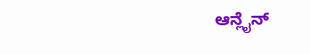ಆನ್ಲೈನ್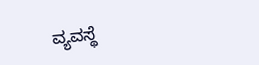ವ್ಯವಸ್ಥೆ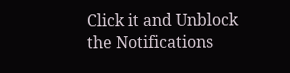Click it and Unblock the Notifications